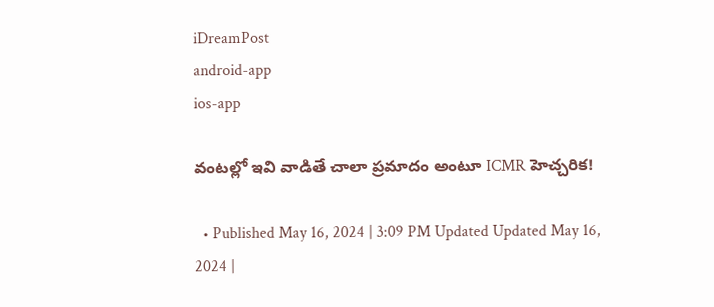iDreamPost
android-app
ios-app

వంటల్లో ఇవి వాడితే చాలా ప్రమాదం అంటూ ICMR హెచ్చరిక!

  • Published May 16, 2024 | 3:09 PM Updated Updated May 16, 2024 |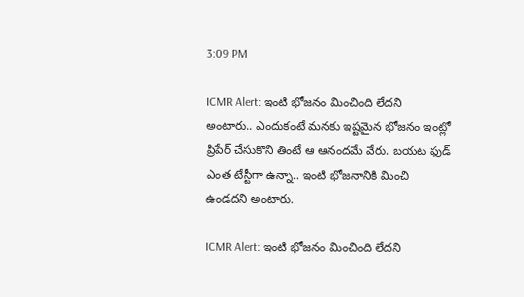3:09 PM

ICMR Alert: ఇంటి భోజనం మించింది లేదని అంటారు.. ఎందుకంటే మనకు ఇష్టమైన భోజనం ఇంట్లో ప్రిపేర్ చేసుకొని తింటే ఆ ఆనందమే వేరు. బయట ఫుడ్ ఎంత టేస్టీగా ఉన్నా.. ఇంటి భోజనానికి మించి ఉండదని అంటారు.

ICMR Alert: ఇంటి భోజనం మించింది లేదని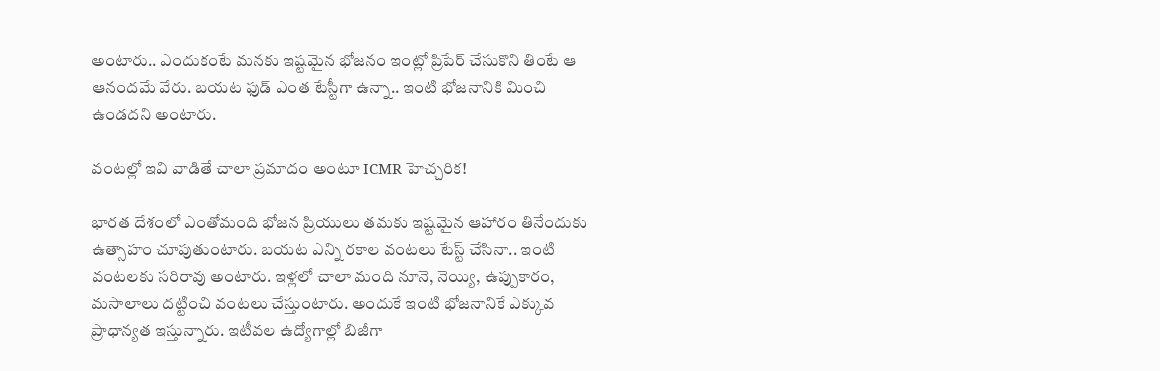అంటారు.. ఎందుకంటే మనకు ఇష్టమైన భోజనం ఇంట్లో ప్రిపేర్ చేసుకొని తింటే ఆ ఆనందమే వేరు. బయట ఫుడ్ ఎంత టేస్టీగా ఉన్నా.. ఇంటి భోజనానికి మించి ఉండదని అంటారు.

వంటల్లో ఇవి వాడితే చాలా ప్రమాదం అంటూ ICMR హెచ్చరిక!

భారత దేశంలో ఎంతోమంది భోజన ప్రియులు తమకు ఇష్టమైన ఆహారం తినేందుకు ఉత్సాహం చూపుతుంటారు. బయట ఎన్ని రకాల వంటలు టేస్ట్ చేసినా.. ఇంటి వంటలకు సరిరావు అంటారు. ఇళ్లలో చాలా మంది నూనె, నెయ్యి, ఉప్పుకారం, మసాలాలు దట్టించి వంటలు చేస్తుంటారు. అందుకే ఇంటి భోజనానికే ఎక్కువ ప్రాధాన్యత ఇస్తున్నారు. ఇటీవల ఉద్యోగాల్లో బిజీగా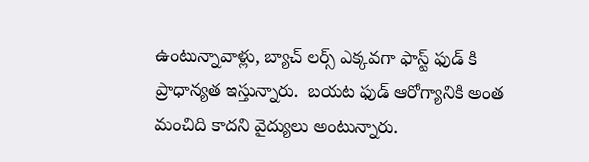ఉంటున్నావాళ్లు, బ్యాచ్ లర్స్ ఎక్కవగా ఫాస్ట్ ఫుడ్ కి ప్రాధాన్యత ఇస్తున్నారు.  బయట ఫుడ్ ఆరోగ్యానికి అంత మంచిది కాదని వైద్యులు అంటున్నారు.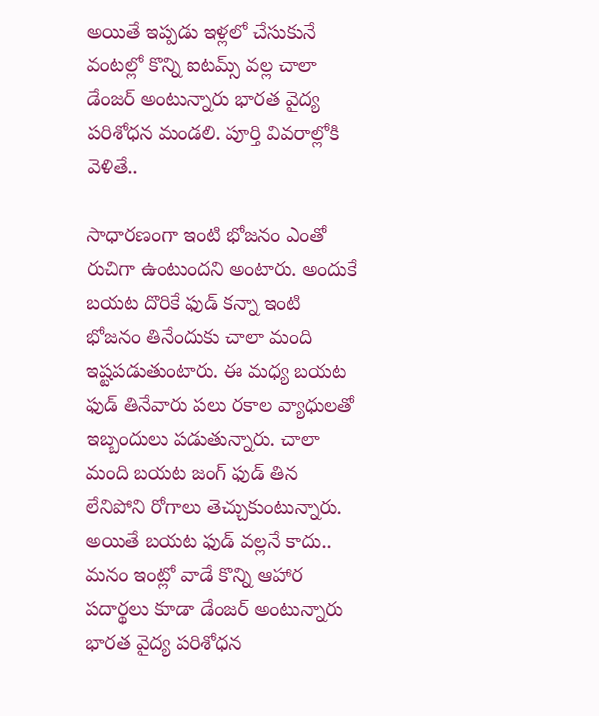అయితే ఇప్పడు ఇళ్లలో చేసుకునే వంటల్లో కొన్ని ఐటమ్స్ వల్ల చాలా డేంజర్ అంటున్నారు భారత వైద్య పరిశోధన మండలి. పూర్తి వివరాల్లోకి వెళితే..

సాధారణంగా ఇంటి భోజనం ఎంతో రుచిగా ఉంటుందని అంటారు. అందుకే బయట దొరికే ఫుడ్ కన్నా ఇంటి భోజనం తినేందుకు చాలా మంది ఇష్టపడుతుంటారు. ఈ మధ్య బయట ఫుడ్ తినేవారు పలు రకాల వ్యాధులతో ఇబ్బందులు పడుతున్నారు. చాలా మంది బయట జంగ్ ఫుడ్ తిన లేనిపోని రోగాలు తెచ్చుకుంటున్నారు. అయితే బయట ఫుడ్ వల్లనే కాదు.. మనం ఇంట్లో వాడే కొన్ని ఆహార పదార్థలు కూడా డేంజర్ అంటున్నారు భారత వైద్య పరిశోధన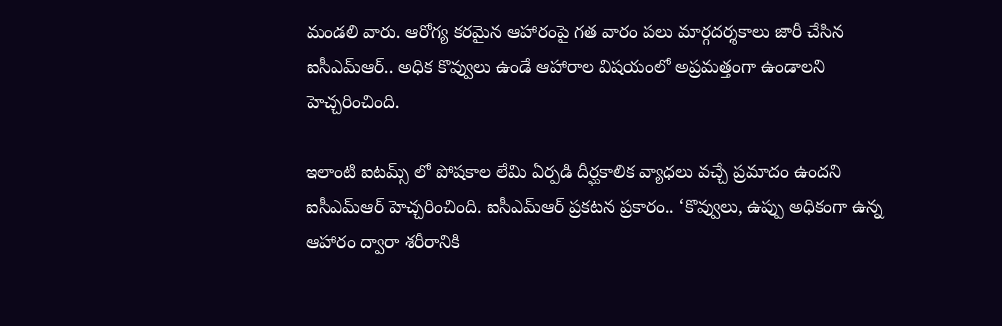మండలి వారు. ఆరోగ్య కరమైన ఆహారంపై గత వారం పలు మార్గదర్శకాలు జారీ చేసిన ఐసీఎమ్ఆర్.. అధిక కొవ్వులు ఉండే ఆహారాల విషయంలో అప్రమత్తంగా ఉండాలని హెచ్చరించింది.

ఇలాంటి ఐటమ్స్ లో పోషకాల లేమి ఏర్పడి దీర్ఘకాలిక వ్యాధలు వచ్చే ప్రమాదం ఉందని ఐసీఎమ్ఆర్ హెచ్చరించింది. ఐసీఎమ్ఆర్ ప్రకటన ప్రకారం.. ‘కొవ్వులు, ఉప్పు అధికంగా ఉన్న ఆహారం ద్వారా శరీరానికి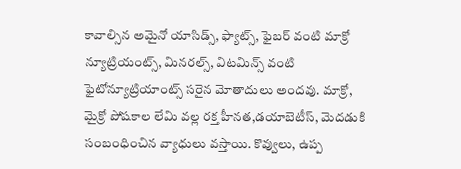కావాల్సిన అమైనో యాసిడ్స్, ఫ్యాట్స్, ఫైబర్ వంటి మాక్రో న్యూట్రియంట్స్, మినరల్స్, విటమిన్స్ వంటి ఫైటోన్యూట్రియాంట్స్ సరైన మోతాదులు అందవు. మాక్రో, మైక్రో పోషకాల లేమి వల్ల రక్త హీనత,డయాబెటీస్, మెదడుకి సంబంధించిన వ్యాధులు వస్తాయి. కొవ్వులు, ఉప్ప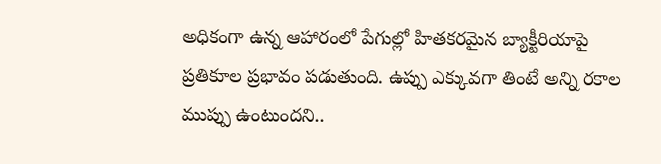అధికంగా ఉన్న ఆహారంలో పేగుల్లో హితకరమైన బ్యాక్టీరియాపై ప్రతికూల ప్రభావం పడుతుంది. ఉప్పు ఎక్కువగా తింటే అన్ని రకాల ముప్పు ఉంటుందని..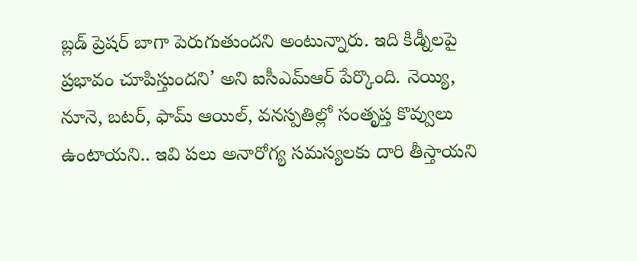బ్లడ్ ప్రెషర్ బాగా పెరుగుతుందని అంటున్నారు. ఇది కిడ్నీలపై ప్రభావం చూపిస్తుందని’ అని ఐసీఎమ్ఆర్ పేర్కొంది. నెయ్యి, నూనె, బటర్, ఫామ్ ఆయిల్, వనస్పతిల్లో సంతృప్త కొవ్వులు ఉంటాయని.. ఇవి పలు అనారోగ్య సమస్యలకు దారి తీస్తాయని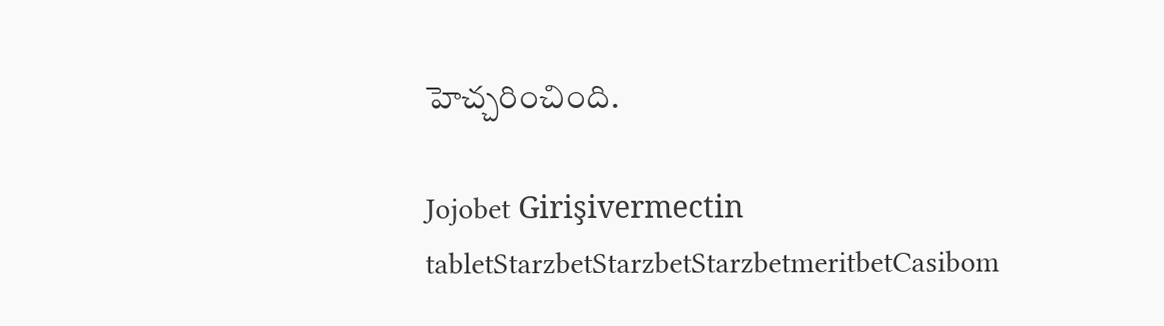హెచ్చరించింది.

Jojobet Girişivermectin tabletStarzbetStarzbetStarzbetmeritbetCasibom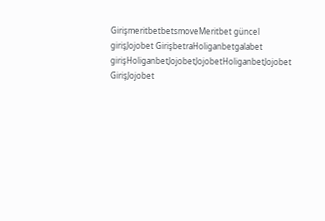GirişmeritbetbetsmoveMeritbet güncel girişJojobet GirişbetraHoliganbetgalabet girişHoliganbetJojobetJojobetHoliganbetJojobet GirişJojobet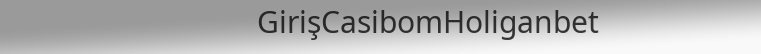GirişCasibomHoliganbet